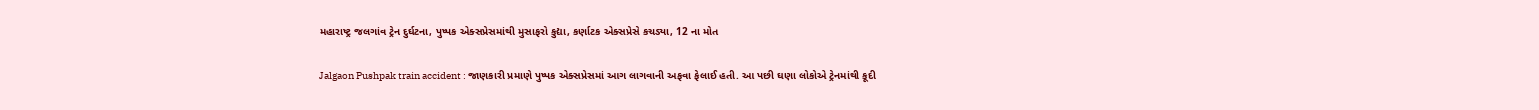મહારાષ્ટ્ર જલગાંવ ટ્રેન દુર્ઘટના, પુષ્પક એક્સપ્રેસમાંથી મુસાફરો કુદ્યા, કર્ણાટક એક્સપ્રેસે કચડ્યા, 12 ના મોત

Jalgaon Pushpak train accident : જાણકારી પ્રમાણે પુષ્પક એક્સપ્રેસમાં આગ લાગવાની અફવા ફેલાઈ હતી. આ પછી ઘણા લોકોએ ટ્રેનમાંથી કૂદી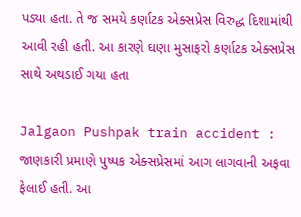પડ્યા હતા. તે જ સમયે કર્ણાટક એક્સપ્રેસ વિરુદ્ધ દિશામાંથી આવી રહી હતી. આ કારણે ઘણા મુસાફરો કર્ણાટક એક્સપ્રેસ સાથે અથડાઈ ગયા હતા

Jalgaon Pushpak train accident : જાણકારી પ્રમાણે પુષ્પક એક્સપ્રેસમાં આગ લાગવાની અફવા ફેલાઈ હતી. આ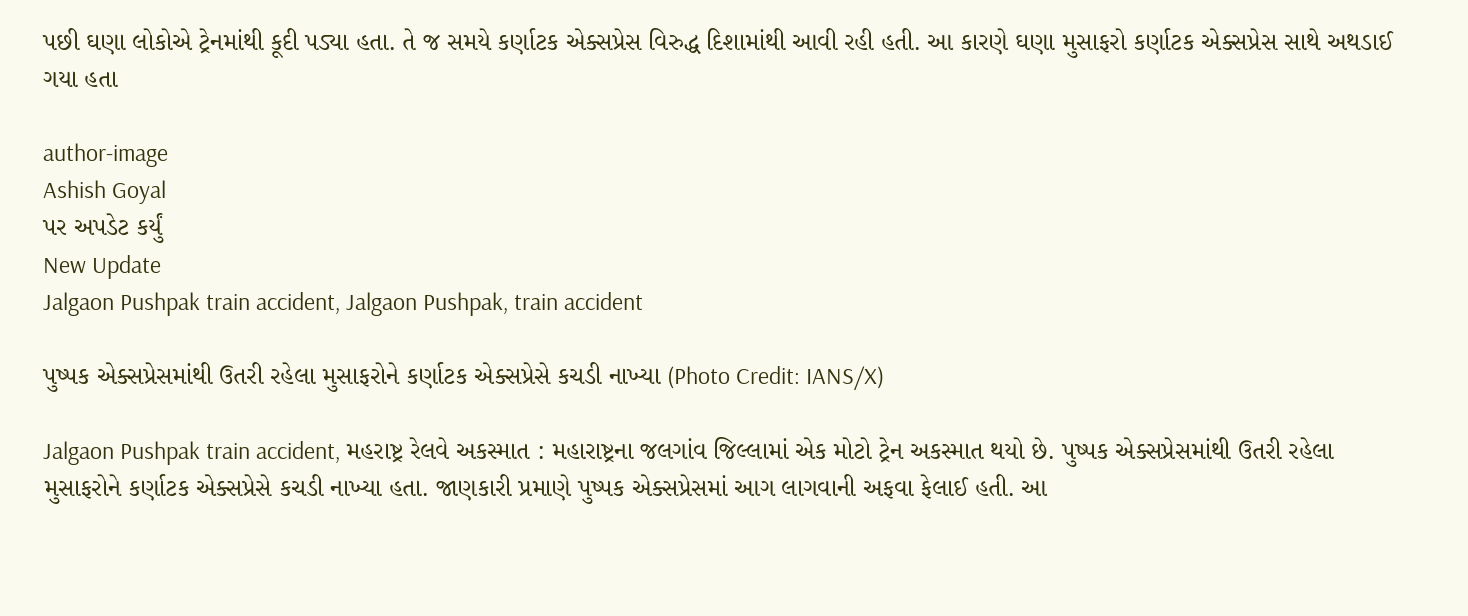પછી ઘણા લોકોએ ટ્રેનમાંથી કૂદી પડ્યા હતા. તે જ સમયે કર્ણાટક એક્સપ્રેસ વિરુદ્ધ દિશામાંથી આવી રહી હતી. આ કારણે ઘણા મુસાફરો કર્ણાટક એક્સપ્રેસ સાથે અથડાઈ ગયા હતા

author-image
Ashish Goyal
પર અપડેટ કર્યું
New Update
Jalgaon Pushpak train accident, Jalgaon Pushpak, train accident

પુષ્પક એક્સપ્રેસમાંથી ઉતરી રહેલા મુસાફરોને કર્ણાટક એક્સપ્રેસે કચડી નાખ્યા (Photo Credit: IANS/X)

Jalgaon Pushpak train accident, મહરાષ્ટ્ર રેલવે અકસ્માત : મહારાષ્ટ્રના જલગાંવ જિલ્લામાં એક મોટો ટ્રેન અકસ્માત થયો છે. પુષ્પક એક્સપ્રેસમાંથી ઉતરી રહેલા મુસાફરોને કર્ણાટક એક્સપ્રેસે કચડી નાખ્યા હતા. જાણકારી પ્રમાણે પુષ્પક એક્સપ્રેસમાં આગ લાગવાની અફવા ફેલાઈ હતી. આ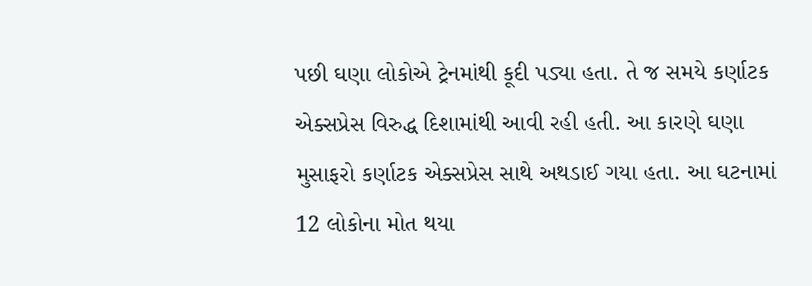પછી ઘણા લોકોએ ટ્રેનમાંથી કૂદી પડ્યા હતા. તે જ સમયે કર્ણાટક એક્સપ્રેસ વિરુદ્ધ દિશામાંથી આવી રહી હતી. આ કારણે ઘણા મુસાફરો કર્ણાટક એક્સપ્રેસ સાથે અથડાઈ ગયા હતા. આ ઘટનામાં 12 લોકોના મોત થયા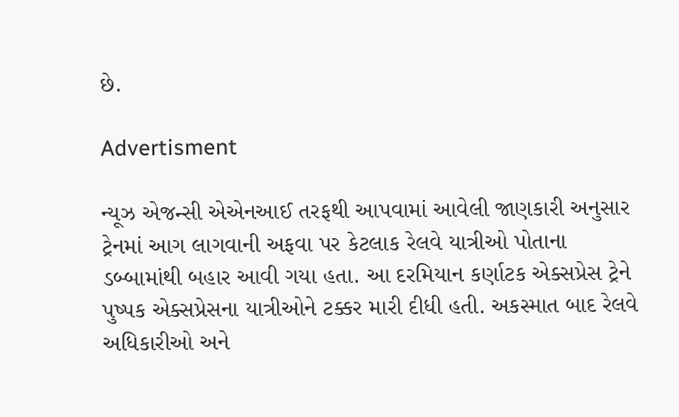છે.

Advertisment

ન્યૂઝ એજન્સી એએનઆઈ તરફથી આપવામાં આવેલી જાણકારી અનુસાર ટ્રેનમાં આગ લાગવાની અફવા પર કેટલાક રેલવે યાત્રીઓ પોતાના ડબ્બામાંથી બહાર આવી ગયા હતા. આ દરમિયાન કર્ણાટક એક્સપ્રેસ ટ્રેને પુષ્પક એક્સપ્રેસના યાત્રીઓને ટક્કર મારી દીધી હતી. અકસ્માત બાદ રેલવે અધિકારીઓ અને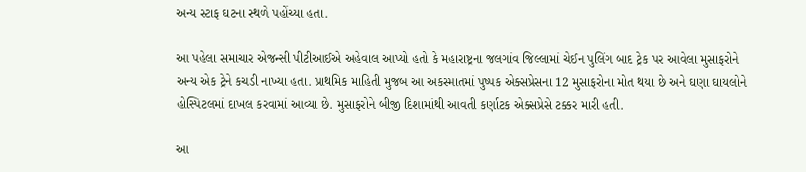અન્ય સ્ટાફ ઘટના સ્થળે પહોંચ્યા હતા.

આ પહેલા સમાચાર એજન્સી પીટીઆઈએ અહેવાલ આપ્યો હતો કે મહારાષ્ટ્રના જલગાંવ જિલ્લામાં ચેઈન પુલિંગ બાદ ટ્રેક પર આવેલા મુસાફરોને અન્ય એક ટ્રેને કચડી નાખ્યા હતા. પ્રાથમિક માહિતી મુજબ આ અકસ્માતમાં પુષ્પક એક્સપ્રેસના 12 મુસાફરોના મોત થયા છે અને ઘણા ઘાયલોને હોસ્પિટલમાં દાખલ કરવામાં આવ્યા છે. મુસાફરોને બીજી દિશામાંથી આવતી કર્ણાટક એક્સપ્રેસે ટક્કર મારી હતી.

આ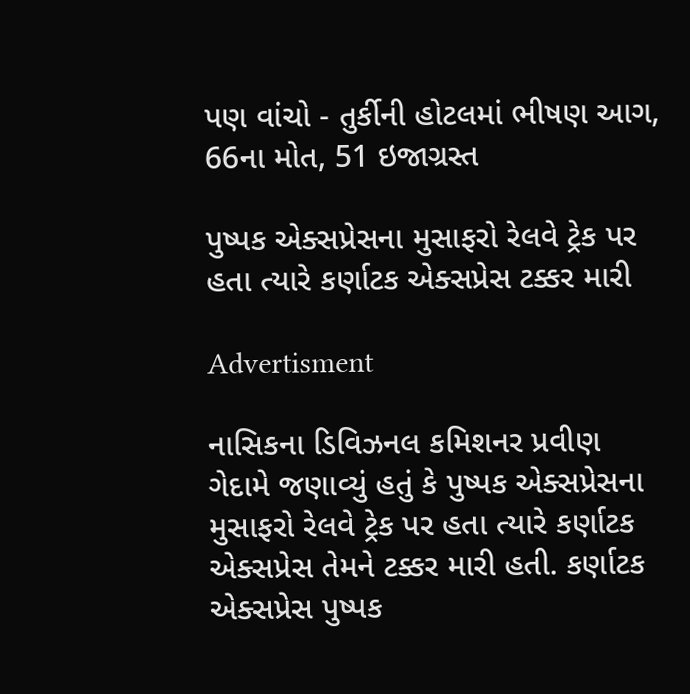પણ વાંચો - તુર્કીની હોટલમાં ભીષણ આગ, 66ના મોત, 51 ઇજાગ્રસ્ત

પુષ્પક એક્સપ્રેસના મુસાફરો રેલવે ટ્રેક પર હતા ત્યારે કર્ણાટક એક્સપ્રેસ ટક્કર મારી

Advertisment

નાસિકના ડિવિઝનલ કમિશનર પ્રવીણ ગેદામે જણાવ્યું હતું કે પુષ્પક એક્સપ્રેસના મુસાફરો રેલવે ટ્રેક પર હતા ત્યારે કર્ણાટક એક્સપ્રેસ તેમને ટક્કર મારી હતી. કર્ણાટક એક્સપ્રેસ પુષ્પક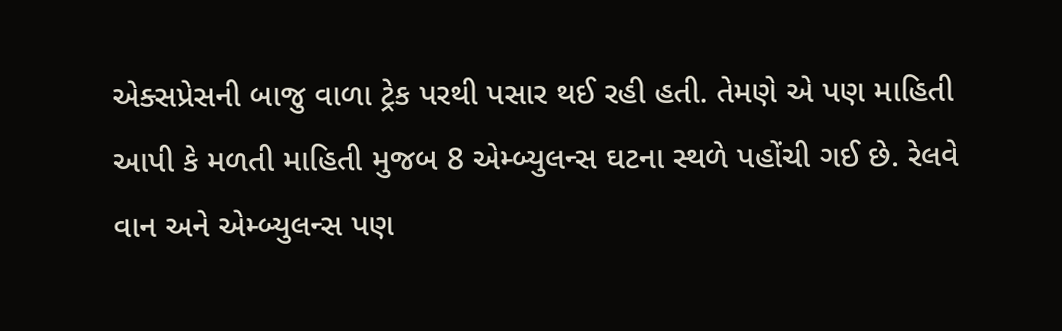એક્સપ્રેસની બાજુ વાળા ટ્રેક પરથી પસાર થઈ રહી હતી. તેમણે એ પણ માહિતી આપી કે મળતી માહિતી મુજબ 8 એમ્બ્યુલન્સ ઘટના સ્થળે પહોંચી ગઈ છે. રેલવે વાન અને એમ્બ્યુલન્સ પણ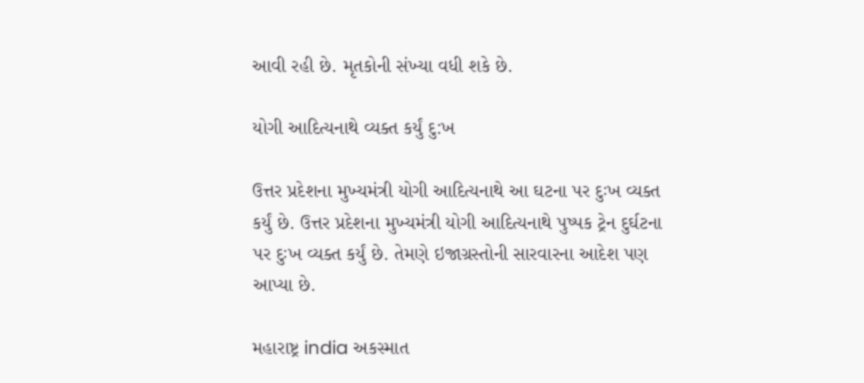આવી રહી છે. મૃતકોની સંખ્યા વધી શકે છે.

યોગી આદિત્યનાથે વ્યક્ત કર્યું દુ:ખ

ઉત્તર પ્રદેશના મુખ્યમંત્રી યોગી આદિત્યનાથે આ ઘટના પર દુઃખ વ્યક્ત કર્યું છે. ઉત્તર પ્રદેશના મુખ્યમંત્રી યોગી આદિત્યનાથે પુષ્પક ટ્રેન દુર્ઘટના પર દુઃખ વ્યક્ત કર્યું છે. તેમણે ઇજાગ્રસ્તોની સારવારના આદેશ પણ આપ્યા છે.

મહારાષ્ટ્ર india અકસ્માત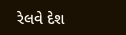રેલવે દેશ